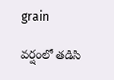grain

వర్షంలో తడిసి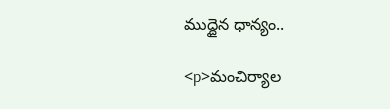ముద్దైన ధాన్యం..

<p>మంచిర్యాల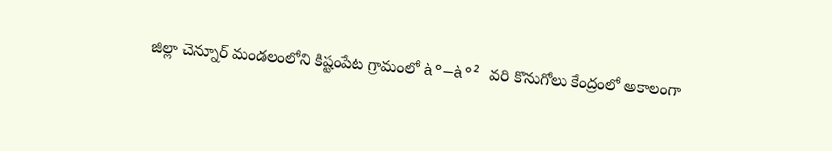జిల్లా చెన్నూర్ మండలంలోని కిష్టంపేట గ్రామంలో à°—à°² వరి కొనుగోలు కేంద్రంలో అకాలంగా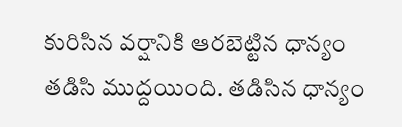కురిసిన వర్షానికి ఆరబెట్టిన ధాన్యం తడిసి ముద్దయింది. తడిసిన ధాన్యం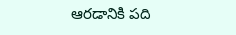ఆరడానికి పది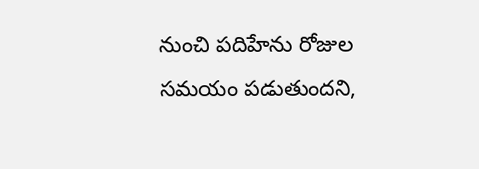నుంచి పదిహేను రోజుల సమయం పడుతుందని,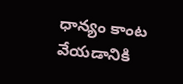ధాన్యం కాంట వేయడానికి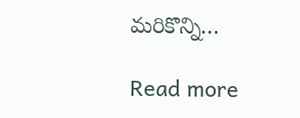మరికొన్ని…

Read more